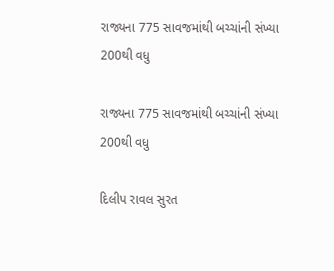રાજ્યના 775 સાવજમાંથી બચ્ચાંની સંખ્યા 200થી વધુ

રાજ્યના 775 સાવજમાંથી બચ્ચાંની સંખ્યા 200થી વધુ

દિલીપ રાવલ સુરત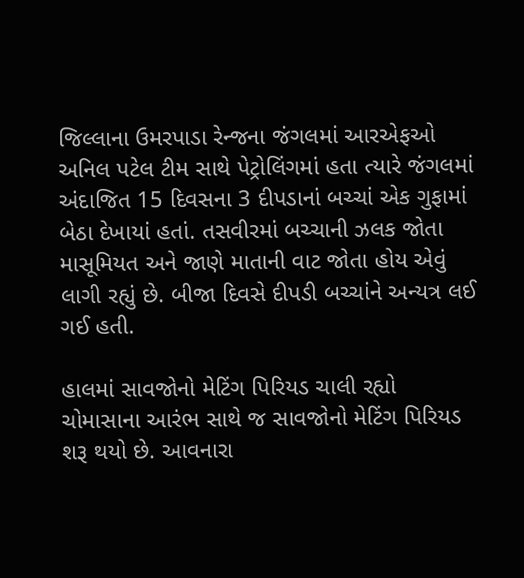જિલ્લાના ઉમરપાડા રેન્જના જંગલમાં આરએફઓ અનિલ પટેલ ટીમ સાથે પેટ્રોલિંગમાં હતા ત્યારે જંગલમાં અંદાજિત 15 દિવસના 3 દીપડાનાં બચ્ચાં એક ગુફામાં બેઠા દેખાયાં હતાં. તસવીરમાં બચ્ચાની ઝલક જોતા માસૂમિયત અને જાણે માતાની વાટ જોતા હોય એવું લાગી રહ્યું છે. બીજા દિવસે દીપડી બચ્ચાંને અન્યત્ર લઈ ગઈ હતી.

હાલમાં સાવજોનો મેટિંગ પિરિયડ ચાલી રહ્યો
ચોમાસાના આરંભ સાથે જ સાવજોનો મેટિંગ પિરિયડ શરૂ થયો છે. આવનારા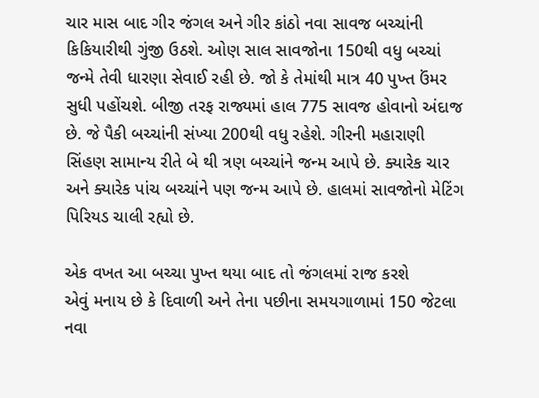ચાર માસ બાદ ગીર જંગલ અને ગીર કાંઠો નવા સાવજ બચ્ચાંની કિકિયારીથી ગુંજી ઉઠશે. ઓણ સાલ સાવજોના 150થી વધુ બચ્ચાં જન્મે તેવી ધારણા સેવાઈ રહી છે. જો કે તેમાંથી માત્ર 40 પુખ્ત ઉંમર સુધી પહોંચશે. બીજી તરફ રાજ્યમાં હાલ 775 સાવજ હોવાનો અંદાજ છે. જે પૈકી બચ્ચાંની સંખ્યા 200થી વધુ રહેશે. ગીરની મહારાણી સિંહણ સામાન્ય રીતે બે થી ત્રણ બચ્ચાંને જન્મ આપે છે. ક્યારેક ચાર અને ક્યારેક પાંચ બચ્ચાંને પણ જન્મ આપે છે. હાલમાં સાવજોનો મેટિંગ પિરિયડ ચાલી રહ્યો છે.

એક વખત આ બચ્ચા પુખ્ત થયા બાદ તો જંગલમાં રાજ કરશે
એવું મનાય છે કે દિવાળી અને તેના પછીના સમયગાળામાં 150 જેટલા નવા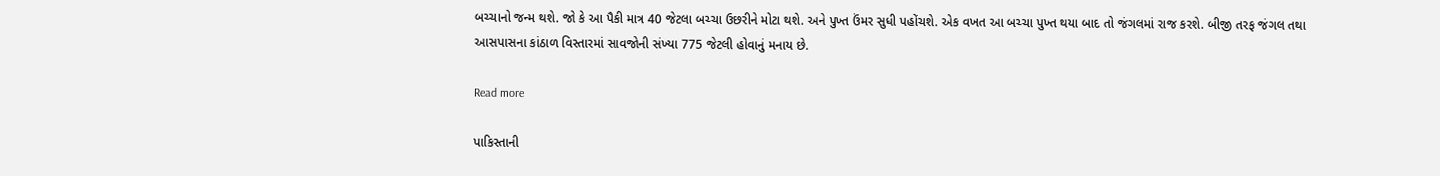બચ્ચાનો જન્મ થશે. જો કે આ પૈકી માત્ર 40 જેટલા બચ્ચા ઉછરીને મોટા થશે. અને પુખ્ત ઉંમર સુધી પહોંચશે. એક વખત આ બચ્ચા પુખ્ત થયા બાદ તો જંગલમાં રાજ કરશે. બીજી તરફ જંગલ તથા આસપાસના કાંઠાળ વિસ્તારમાં સાવજોની સંખ્યા 775 જેટલી હોવાનું મનાય છે.

Read more

પાકિસ્તાની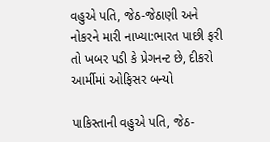વહુએ પતિ, જેઠ-જેઠાણી અને નોકરને મારી નાખ્યા:ભારત પાછી ફરી તો ખબર પડી કે પ્રેગનન્ટ છે, દીકરો આર્મીમાં ઓફિસર બન્યો

પાકિસ્તાની વહુએ પતિ, જેઠ-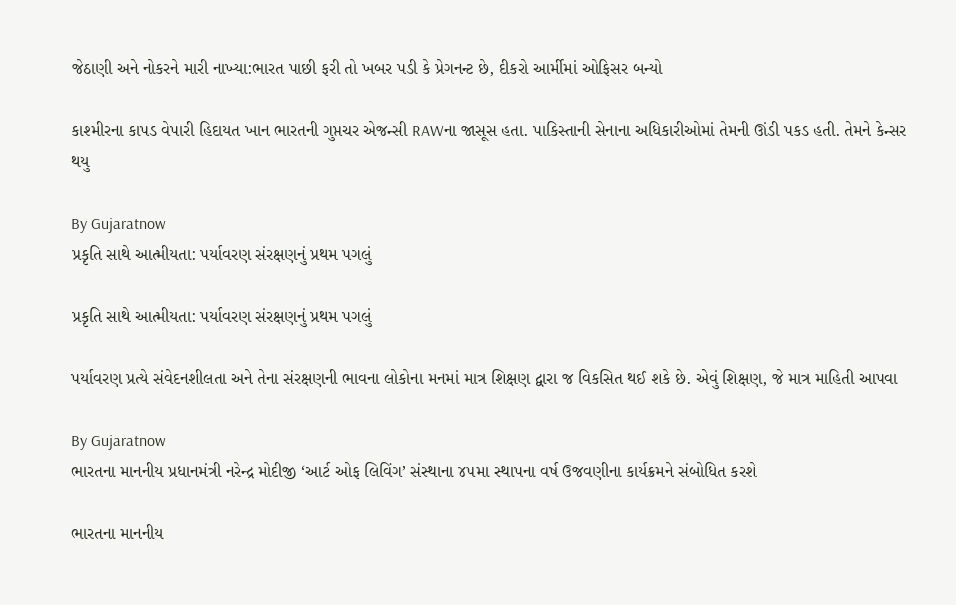જેઠાણી અને નોકરને મારી નાખ્યા:ભારત પાછી ફરી તો ખબર પડી કે પ્રેગનન્ટ છે, દીકરો આર્મીમાં ઓફિસર બન્યો

કાશ્મીરના કાપડ વેપારી હિદાયત ખાન ભારતની ગુપ્તચર એજન્સી RAWના જાસૂસ હતા. પાકિસ્તાની સેનાના અધિકારીઓમાં તેમની ઊંડી પકડ હતી. તેમને કેન્સર થયુ

By Gujaratnow
પ્રકૃતિ સાથે આત્મીયતા: પર્યાવરણ સંરક્ષણનું પ્રથમ પગલું

પ્રકૃતિ સાથે આત્મીયતા: પર્યાવરણ સંરક્ષણનું પ્રથમ પગલું

પર્યાવરણ પ્રત્યે સંવેદનશીલતા અને તેના સંરક્ષણની ભાવના લોકોના મનમાં માત્ર શિક્ષણ દ્વારા જ વિકસિત થઈ શકે છે. એવું શિક્ષણ, જે માત્ર માહિતી આપવા

By Gujaratnow
ભારતના માનનીય પ્રધાનમંત્રી નરેન્દ્ર મોદીજી ‘આર્ટ ઓફ લિવિંગ’ સંસ્થાના ૪૫મા સ્થાપના વર્ષ ઉજવણીના કાર્યક્રમને સંબોધિત કરશે

ભારતના માનનીય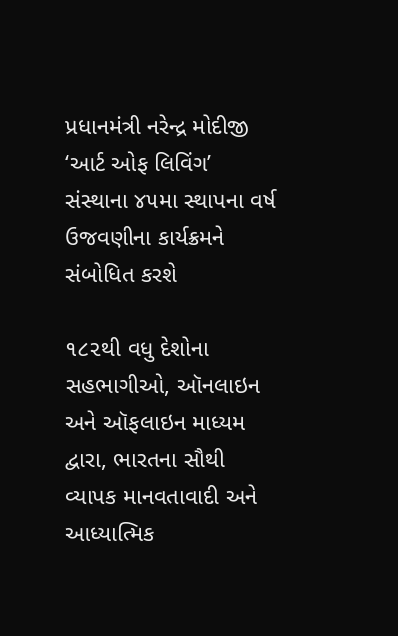પ્રધાનમંત્રી નરેન્દ્ર મોદીજી ‘આર્ટ ઓફ લિવિંગ’ સંસ્થાના ૪૫મા સ્થાપના વર્ષ ઉજવણીના કાર્યક્રમને સંબોધિત કરશે

૧૮૨થી વધુ દેશોના સહભાગીઓ, ઑનલાઇન અને ઑફલાઇન માધ્યમ દ્વારા, ભારતના સૌથી વ્યાપક માનવતાવાદી અને આધ્યાત્મિક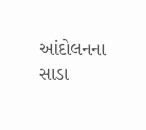આંદોલનના સાડા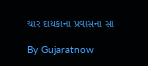ચાર દાયકાના પ્રવાસના સા

By Gujaratnow